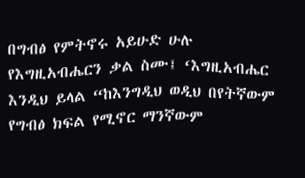በግብፅ የምትኖሩ አይሁድ ሁሉ የእግዚአብሔርን ቃል ስሙ፤ ‘እግዚአብሔር እንዲህ ይላል “ከእንግዲህ ወዲህ በየትኛውም የግብፅ ክፍል የሚኖር ማንኛውም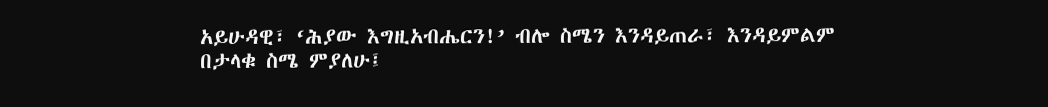አይሁዳዊ፣ ‘ሕያው እግዚአብሔርን!’ ብሎ ስሜን እንዳይጠራ፣ እንዳይምልም በታላቁ ስሜ ምያለሁ፤